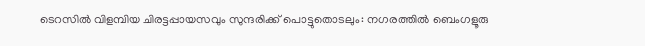ടെറസിൽ വിളമ്പിയ ചിരട്ടപ്പായസവും സുന്ദരിക്ക് പൊട്ടുതൊടലും: നഗരത്തിൽ ബെംഗളൂരു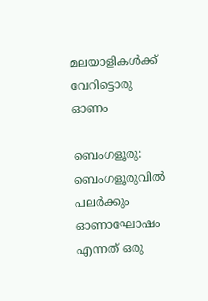മലയാളികൾക്ക് വേറിട്ടൊരു ഓണം

ബെംഗളൂരു: ബെംഗളൂരുവിൽ പലർക്കും ഓണാഘോഷം എന്നത് ഒരു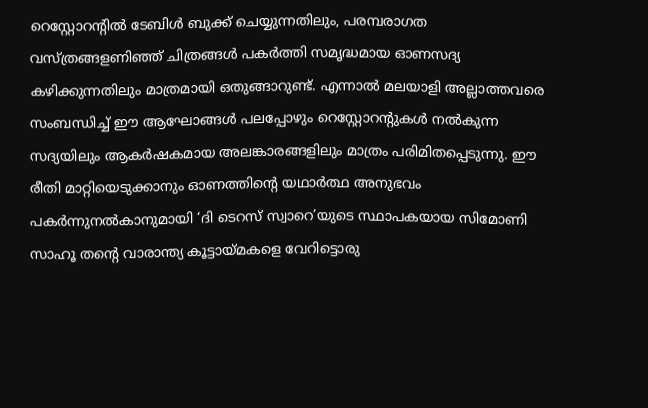റെസ്റ്റോറന്റിൽ ടേബിൾ ബുക്ക് ചെയ്യുന്നതിലും, പരമ്പരാഗത വസ്ത്രങ്ങളണിഞ്ഞ് ചിത്രങ്ങൾ പകർത്തി സമൃദ്ധമായ ഓണസദ്യ കഴിക്കുന്നതിലും മാത്രമായി ഒതുങ്ങാറുണ്ട്. എന്നാൽ മലയാളി അല്ലാത്തവരെ സംബന്ധിച്ച് ഈ ആഘോങ്ങൾ പലപ്പോഴും റെസ്റ്റോറന്റുകൾ നൽകുന്ന സദ്യയിലും ആകർഷകമായ അലങ്കാരങ്ങളിലും മാത്രം പരിമിതപ്പെടുന്നു. ഈ രീതി മാറ്റിയെടുക്കാനും ഓണത്തിന്റെ യഥാർത്ഥ അനുഭവം പകർന്നുനൽകാനുമായി ‘ദി ടെറസ് സ്വാറെ’യുടെ സ്ഥാപകയായ സിമോണി സാഹൂ തന്റെ വാരാന്ത്യ കൂട്ടായ്മകളെ വേറിട്ടൊരു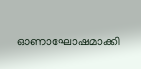ഓണാഘോഷമാക്കി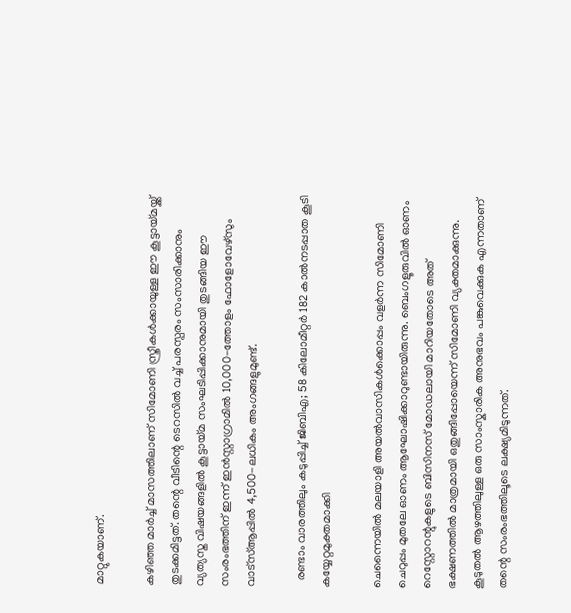മാറ്റുകയാണ്.

കഴിഞ്ഞ മാർച്ച് മാസത്തിലാണ് സിമോണി സ്ത്രീകൾക്കായുള്ള ഈ കൂട്ടായ്മയ്ക്ക് തുടക്കമിട്ടത്. തന്റെ വീടിന്റെ ടെറസിൽ വച്ച് പരസ്പരം സംസാരിക്കാനും വ്യത്യസ്ത വിഷയങ്ങളിൽ കൂട്ടായ്മ സംഘടിപ്പിക്കാനുമായി തുടങ്ങിയ ഈ സംരംഭത്തിന് ഇന്ന് ഇൻസ്റ്റാഗ്രാമിൽ 10,000-ത്തോളം ഫോളോവേഴ്‌സും വാട്‌സ്ആപ്പിൽ 4,500-ലധികം അംഗങ്ങളുമുണ്ട്.

  രണ്ടാം വാരത്തിലും കടുപ്പിച്ച് ജിബിഎ; 58 കിലോമീറ്റർ 182 കാൽനടപ്പാത കൂടി കയ്യേറ്റമുക്തമാക്കി

ചെന്നൈയിൽ മലയാളി അയൽവാസികൾക്കൊപ്പം വളർന്ന സിമോണി ചെറുപ്പം മുതലേ ഓണം ആഘോഷിക്കാറുണ്ടായിരുന്നു. ബെംഗളൂരുവിൽ ഓണം റെസ്റ്റോറന്റുകളുടെ ബിസിനസ് മോഡലായി മാറിയതോടെ അത് ഭക്ഷണത്തിൽ മാത്രമായി ഒതുങ്ങിപ്പോയെന്ന് സിമോണി വ്യക്തമാക്കുന്നു. കൂടുതൽ ആഴത്തിലുള്ള ഒരു സാംസ്കാരിക അനുഭവം പങ്കുവെക്കുക എന്നതാണ് തന്റെ സംരംഭത്തിലൂടെ ലക്ഷ്യമിടുന്നത്.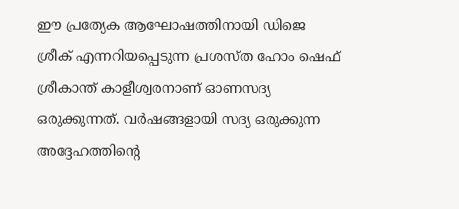ഈ പ്രത്യേക ആഘോഷത്തിനായി ഡിജെ ശ്രീക് എന്നറിയപ്പെടുന്ന പ്രശസ്ത ഹോം ഷെഫ് ശ്രീകാന്ത് കാളീശ്വരനാണ് ഓണസദ്യ ഒരുക്കുന്നത്. വർഷങ്ങളായി സദ്യ ഒരുക്കുന്ന അദ്ദേഹത്തിന്റെ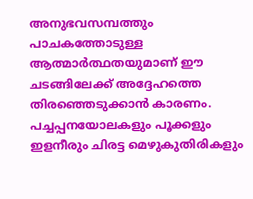അനുഭവസമ്പത്തും പാചകത്തോടുള്ള ആത്മാർത്ഥതയുമാണ് ഈ ചടങ്ങിലേക്ക് അദ്ദേഹത്തെ തിരഞ്ഞെടുക്കാൻ കാരണം. പച്ചപ്പനയോലകളും പൂക്കളും ഇളനീരും ചിരട്ട മെഴുകുതിരികളും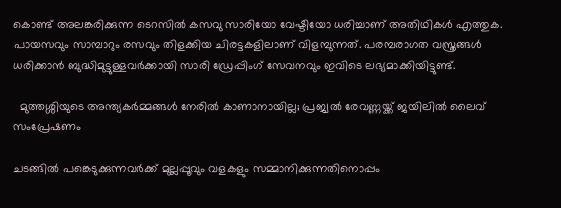കൊണ്ട് അലങ്കരിക്കുന്ന ടെറസിൽ കസവു സാരിയോ വേഷ്ടിയോ ധരിച്ചാണ് അതിഥികൾ എത്തുക. പായസവും സാമ്പാറും രസവും തിളക്കിയ ചിരട്ടകളിലാണ് വിളമ്പുന്നത്. പരമ്പരാഗത വസ്ത്രങ്ങൾ ധരിക്കാൻ ബുദ്ധിമുട്ടുള്ളവർക്കായി സാരി ഡ്രേപ്പിംഗ് സേവനവും ഇവിടെ ലഭ്യമാക്കിയിട്ടുണ്ട്.

  മുത്തശ്ശിയുടെ അന്ത്യകർമ്മങ്ങൾ നേരിൽ കാണാനായില്ല; പ്രജ്വൽ രേവണ്ണയ്ക്ക് ജയിലിൽ ലൈവ് സംപ്രേഷണം

ചടങ്ങിൽ പങ്കെടുക്കുന്നവർക്ക് മുല്ലപ്പൂവും വളകളും സമ്മാനിക്കുന്നതിനൊപ്പം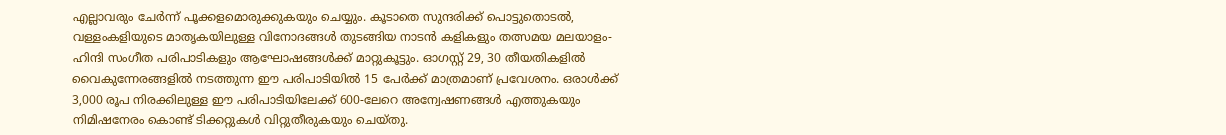എല്ലാവരും ചേർന്ന് പൂക്കളമൊരുക്കുകയും ചെയ്യും. കൂടാതെ സുന്ദരിക്ക് പൊട്ടുതൊടൽ, വള്ളംകളിയുടെ മാതൃകയിലുള്ള വിനോദങ്ങൾ തുടങ്ങിയ നാടൻ കളികളും തത്സമയ മലയാളം-ഹിന്ദി സംഗീത പരിപാടികളും ആഘോഷങ്ങൾക്ക് മാറ്റുകൂട്ടും. ഓഗസ്റ്റ് 29, 30 തീയതികളിൽ വൈകുന്നേരങ്ങളിൽ നടത്തുന്ന ഈ പരിപാടിയിൽ 15 പേർക്ക് മാത്രമാണ് പ്രവേശനം. ഒരാൾക്ക് 3,000 രൂപ നിരക്കിലുള്ള ഈ പരിപാടിയിലേക്ക് 600-ലേറെ അന്വേഷണങ്ങൾ എത്തുകയും നിമിഷനേരം കൊണ്ട് ടിക്കറ്റുകൾ വിറ്റുതീരുകയും ചെയ്തു.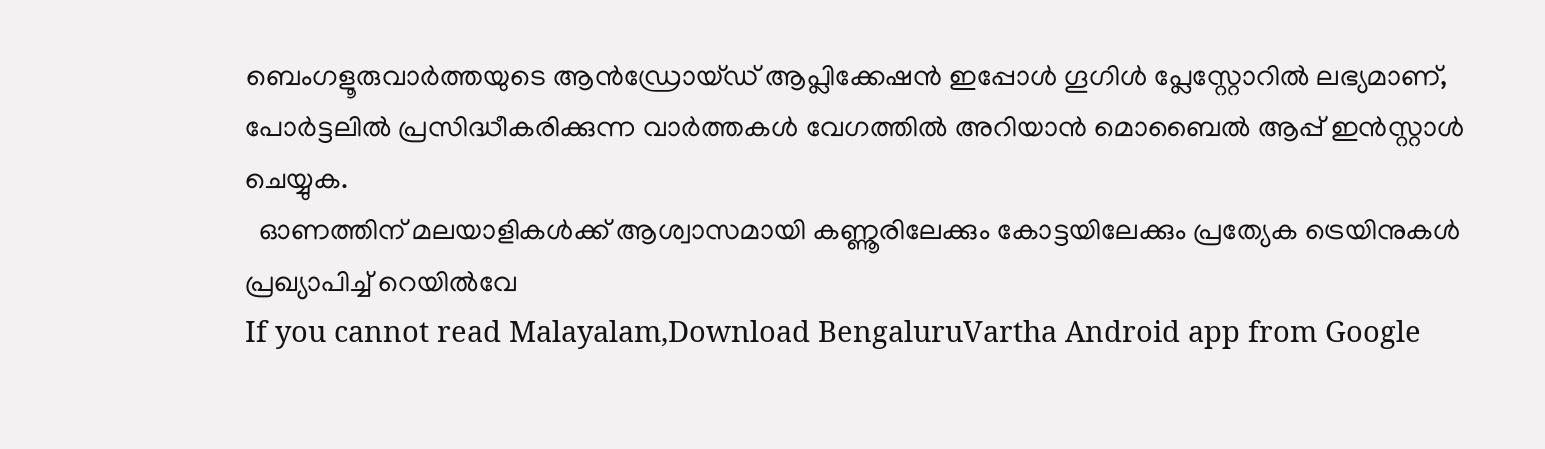ബെംഗളൂരുവാർത്തയുടെ ആൻഡ്രോയ്ഡ് ആപ്ലിക്കേഷൻ ഇപ്പോൾ ഗൂഗിൾ പ്ലേസ്റ്റോറിൽ ലഭ്യമാണ്, പോർട്ടലിൽ പ്രസിദ്ധീകരിക്കുന്ന വാർത്തകൾ വേഗത്തിൽ അറിയാൻ മൊബൈൽ ആപ്പ് ഇൻസ്റ്റാൾ ചെയ്യുക.
  ഓണത്തിന് മലയാളികൾക്ക് ആശ്വാസമായി കണ്ണൂരിലേക്കും കോട്ടയിലേക്കും പ്രത്യേക ട്രെയിനുകൾ പ്രഖ്യാപിച്ച് റെയിൽവേ
If you cannot read Malayalam,Download BengaluruVartha Android app from Google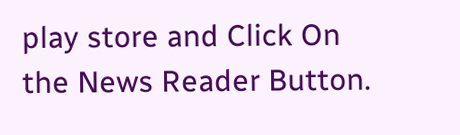play store and Click On the News Reader Button.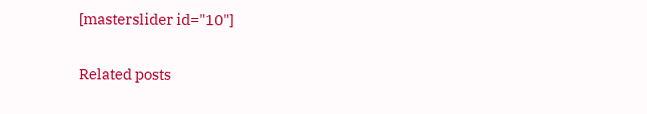[masterslider id="10"]

Related posts